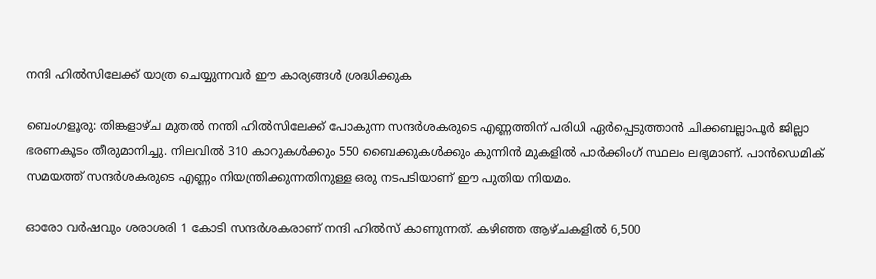നന്ദി ഹിൽസിലേക്ക് യാത്ര ചെയ്യുന്നവർ ഈ കാര്യങ്ങൾ ശ്രദ്ധിക്കുക

ബെംഗളൂരു: തിങ്കളാഴ്ച മുതൽ നന്തി ഹിൽസിലേക്ക് പോകുന്ന സന്ദർശകരുടെ എണ്ണത്തിന് പരിധി ഏർപ്പെടുത്താൻ ചിക്കബല്ലാപൂർ ജില്ലാ ഭരണകൂടം തീരുമാനിച്ചു. നിലവിൽ 310 കാറുകൾക്കും 550 ബൈക്കുകൾക്കും കുന്നിൻ മുകളിൽ പാർക്കിംഗ് സ്ഥലം ലഭ്യമാണ്. പാൻഡെമിക് സമയത്ത് സന്ദർശകരുടെ എണ്ണം നിയന്ത്രിക്കുന്നതിനുള്ള ഒരു നടപടിയാണ് ഈ പുതിയ നിയമം.

ഓരോ വർഷവും ശരാശരി 1 കോടി സന്ദർശകരാണ് നന്ദി ഹിൽസ് കാണുന്നത്. കഴിഞ്ഞ ആഴ്ചകളിൽ 6,500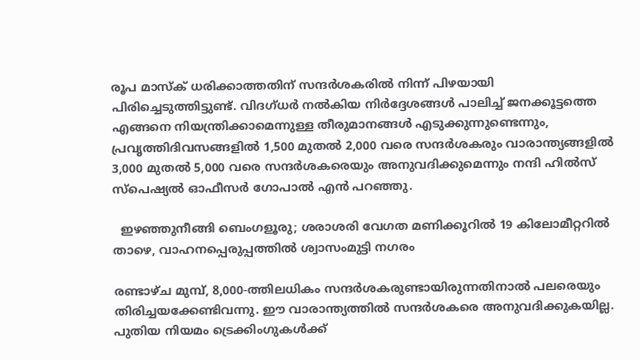രൂപ മാസ്ക് ധരിക്കാത്തതിന് സന്ദർശകരിൽ നിന്ന് പിഴയായി പിരിച്ചെടുത്തിട്ടുണ്ട്. വിദഗ്ധർ നൽകിയ നിർദ്ദേശങ്ങൾ പാലിച്ച് ജനക്കൂട്ടത്തെ എങ്ങനെ നിയന്ത്രിക്കാമെന്നുള്ള തീരുമാനങ്ങൾ എടുക്കുന്നുണ്ടെന്നും, പ്രവൃത്തിദിവസങ്ങളിൽ 1,500 മുതൽ 2,000 വരെ സന്ദർശകരും വാരാന്ത്യങ്ങളിൽ 3,000 മുതൽ 5,000 വരെ സന്ദർശകരെയും അനുവദിക്കുമെന്നും നന്ദി ഹിൽസ് സ്പെഷ്യൽ ഓഫീസർ ഗോപാൽ എൻ പറഞ്ഞു.

  ഇഴഞ്ഞുനീങ്ങി ബെംഗളൂരു; ശരാശരി വേഗത മണിക്കൂറിൽ 19 കിലോമീറ്ററിൽ താഴെ, വാഹനപ്പെരുപ്പത്തിൽ ശ്വാസംമുട്ടി നഗരം

രണ്ടാഴ്ച മുമ്പ്, 8,000-ത്തിലധികം സന്ദർശകരുണ്ടായിരുന്നതിനാൽ പലരെയും തിരിച്ചയക്കേണ്ടിവന്നു. ഈ വാരാന്ത്യത്തിൽ സന്ദർശകരെ അനുവദിക്കുകയില്ല. പുതിയ നിയമം ട്രെക്കിംഗുകൾക്ക്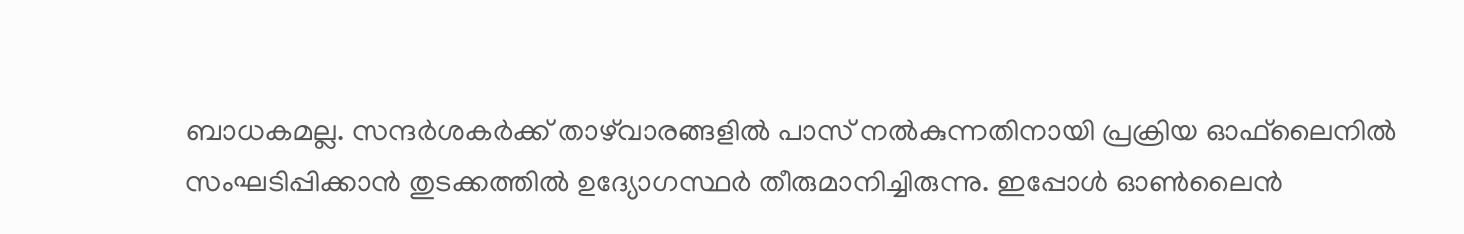ബാധകമല്ല. സന്ദർശകർക്ക് താഴ്‌വാരങ്ങളിൽ പാസ് നൽകുന്നതിനായി പ്രക്രിയ ഓഫ്‌ലൈനിൽ സംഘടിപ്പിക്കാൻ തുടക്കത്തിൽ ഉദ്യോഗസ്ഥർ തീരുമാനിച്ചിരുന്നു. ഇപ്പോൾ ഓൺലൈൻ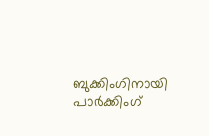ബുക്കിംഗിനായി പാർക്കിംഗ്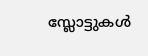സ്ലോട്ടുകൾ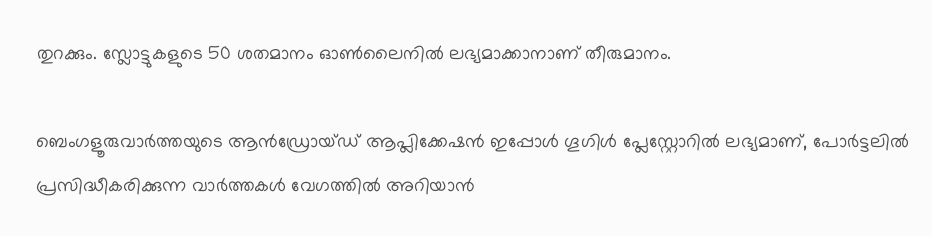തുറക്കും. സ്ലോട്ടുകളുടെ 50 ശതമാനം ഓൺലൈനിൽ ലഭ്യമാക്കാനാണ് തീരുമാനം.

ബെംഗളൂരുവാർത്തയുടെ ആൻഡ്രോയ്ഡ് ആപ്ലിക്കേഷൻ ഇപ്പോൾ ഗൂഗിൾ പ്ലേസ്റ്റോറിൽ ലഭ്യമാണ്, പോർട്ടലിൽ പ്രസിദ്ധീകരിക്കുന്ന വാർത്തകൾ വേഗത്തിൽ അറിയാൻ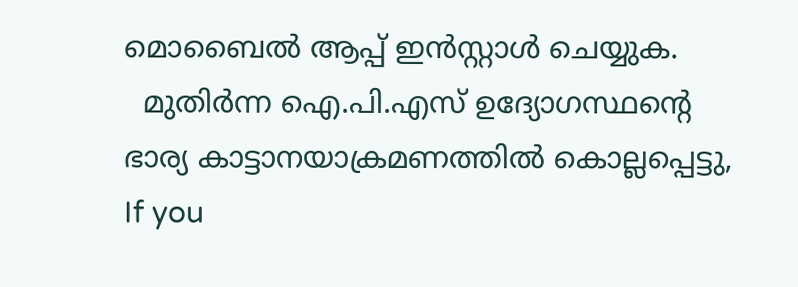മൊബൈൽ ആപ്പ് ഇൻസ്റ്റാൾ ചെയ്യുക.
  മുതിർന്ന ഐ.പി.എസ് ഉദ്യോഗസ്ഥന്റെ ഭാര്യ കാട്ടാനയാക്രമണത്തിൽ കൊല്ലപ്പെട്ടു,
If you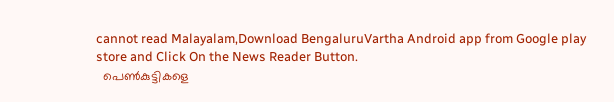cannot read Malayalam,Download BengaluruVartha Android app from Google play store and Click On the News Reader Button.
  പെൺകുട്ടികളെ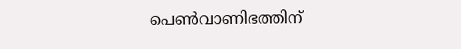പെൺവാണിഭത്തിന്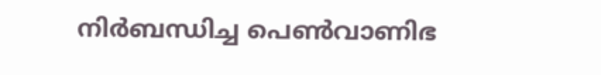നിർബന്ധിച്ച പെൺവാണിഭ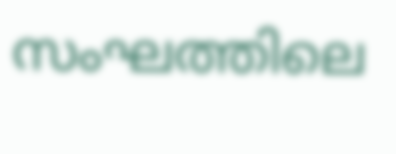സംഘത്തിലെ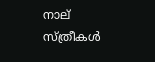നാല് സ്ത്രീകൾ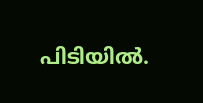പിടിയിൽ.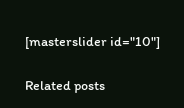[masterslider id="10"]

Related posts